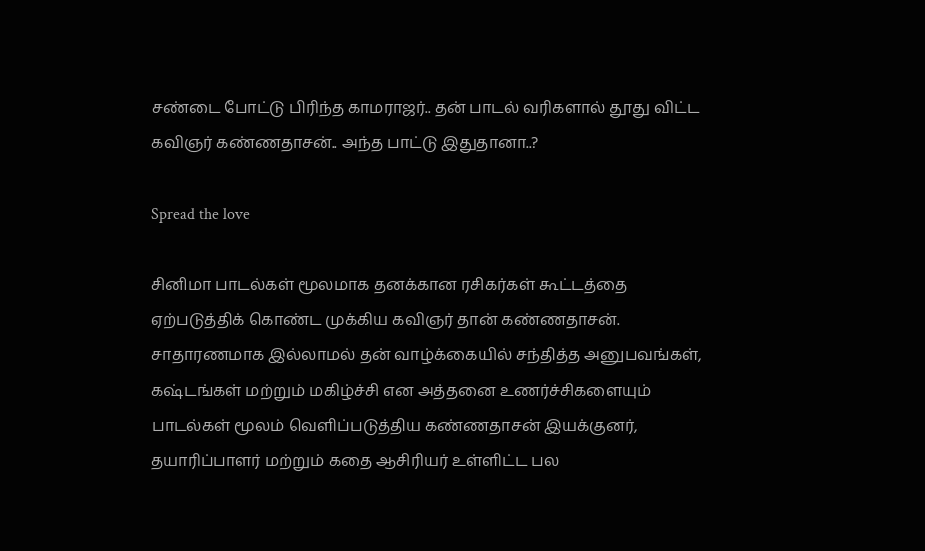சண்டை போட்டு பிரிந்த காமராஜர்.. தன் பாடல் வரிகளால் தூது விட்ட கவிஞர் கண்ணதாசன்.. அந்த பாட்டு இதுதானா..?

Spread the love

சினிமா பாடல்கள் மூலமாக தனக்கான ரசிகர்கள் கூட்டத்தை ஏற்படுத்திக் கொண்ட முக்கிய கவிஞர் தான் கண்ணதாசன். சாதாரணமாக இல்லாமல் தன் வாழ்க்கையில் சந்தித்த அனுபவங்கள், கஷ்டங்கள் மற்றும் மகிழ்ச்சி என அத்தனை உணர்ச்சிகளையும் பாடல்கள் மூலம் வெளிப்படுத்திய கண்ணதாசன் இயக்குனர், தயாரிப்பாளர் மற்றும் கதை ஆசிரியர் உள்ளிட்ட பல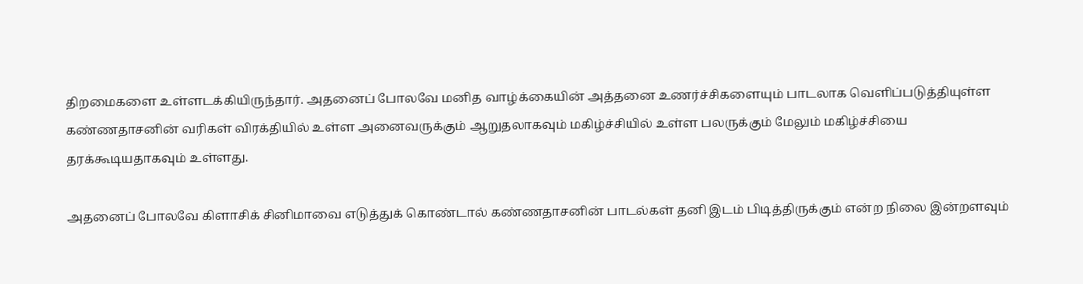திறமைகளை உள்ளடக்கியிருந்தார். அதனைப் போலவே மனித வாழ்க்கையின் அத்தனை உணர்ச்சிகளையும் பாடலாக வெளிப்படுத்தியுள்ள கண்ணதாசனின் வரிகள் விரக்தியில் உள்ள அனைவருக்கும் ஆறுதலாகவும் மகிழ்ச்சியில் உள்ள பலருக்கும் மேலும் மகிழ்ச்சியை தரக்கூடியதாகவும் உள்ளது.

அதனைப் போலவே கிளாசிக் சினிமாவை எடுத்துக் கொண்டால் கண்ணதாசனின் பாடல்கள் தனி இடம் பிடித்திருக்கும் என்ற நிலை இன்றளவும்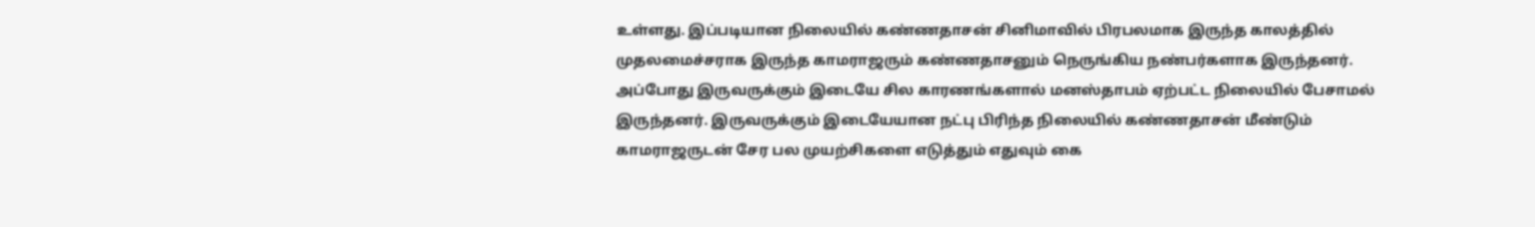உள்ளது. இப்படியான நிலையில் கண்ணதாசன் சினிமாவில் பிரபலமாக இருந்த காலத்தில் முதலமைச்சராக இருந்த காமராஜரும் கண்ணதாசனும் நெருங்கிய நண்பர்களாக இருந்தனர். அப்போது இருவருக்கும் இடையே சில காரணங்களால் மனஸ்தாபம் ஏற்பட்ட நிலையில் பேசாமல் இருந்தனர். இருவருக்கும் இடையேயான நட்பு பிரிந்த நிலையில் கண்ணதாசன் மீண்டும் காமராஜருடன் சேர பல முயற்சிகளை எடுத்தும் எதுவும் கை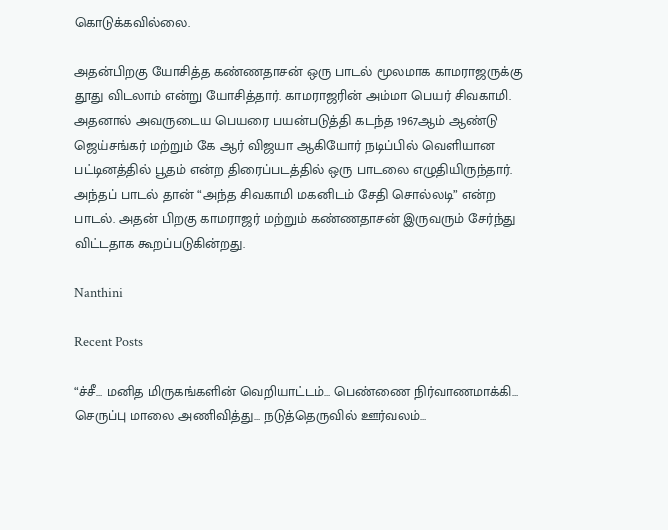கொடுக்கவில்லை.

அதன்பிறகு யோசித்த கண்ணதாசன் ஒரு பாடல் மூலமாக காமராஜருக்கு தூது விடலாம் என்று யோசித்தார். காமராஜரின் அம்மா பெயர் சிவகாமி. அதனால் அவருடைய பெயரை பயன்படுத்தி கடந்த 1967ஆம் ஆண்டு ஜெய்சங்கர் மற்றும் கே ஆர் விஜயா ஆகியோர் நடிப்பில் வெளியான பட்டினத்தில் பூதம் என்ற திரைப்படத்தில் ஒரு பாடலை எழுதியிருந்தார். அந்தப் பாடல் தான் “அந்த சிவகாமி மகனிடம் சேதி சொல்லடி” என்ற பாடல். அதன் பிறகு காமராஜர் மற்றும் கண்ணதாசன் இருவரும் சேர்ந்து விட்டதாக கூறப்படுகின்றது.

Nanthini

Recent Posts

“ச்சீ… மனித மிருகங்களின் வெறியாட்டம்… பெண்ணை நிர்வாணமாக்கி… செருப்பு மாலை அணிவித்து… நடுத்தெருவில் ஊர்வலம்…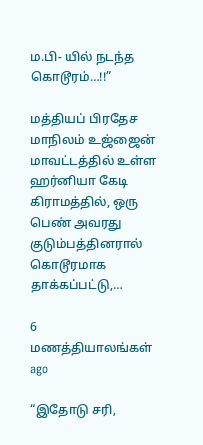ம.பி- யில் நடந்த கொடூரம்…!!”

மத்தியப் பிரதேச மாநிலம் உஜ்ஜைன் மாவட்டத்தில் உள்ள ஹர்னியா கேடி கிராமத்தில், ஒரு பெண் அவரது குடும்பத்தினரால் கொடூரமாக தாக்கப்பட்டு,…

6 மணத்தியாலங்கள் ago

“இதோடு சரி,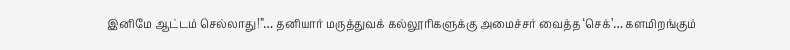இனிமே ஆட்டம் செல்லாது!”… தனியார் மருத்துவக் கல்லூரிகளுக்கு அமைச்சர் வைத்த ‘செக்’… களமிறங்கும்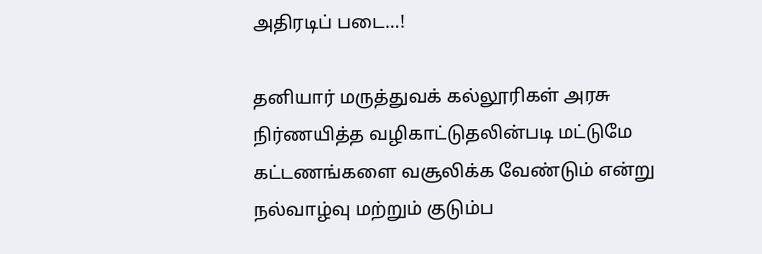அதிரடிப் படை…!

தனியார் மருத்துவக் கல்லூரிகள் அரசு நிர்ணயித்த வழிகாட்டுதலின்படி மட்டுமே கட்டணங்களை வசூலிக்க வேண்டும் என்று நல்வாழ்வு மற்றும் குடும்ப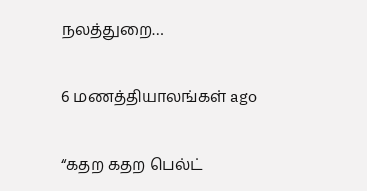நலத்துறை…

6 மணத்தியாலங்கள் ago

“கதற கதற பெல்ட்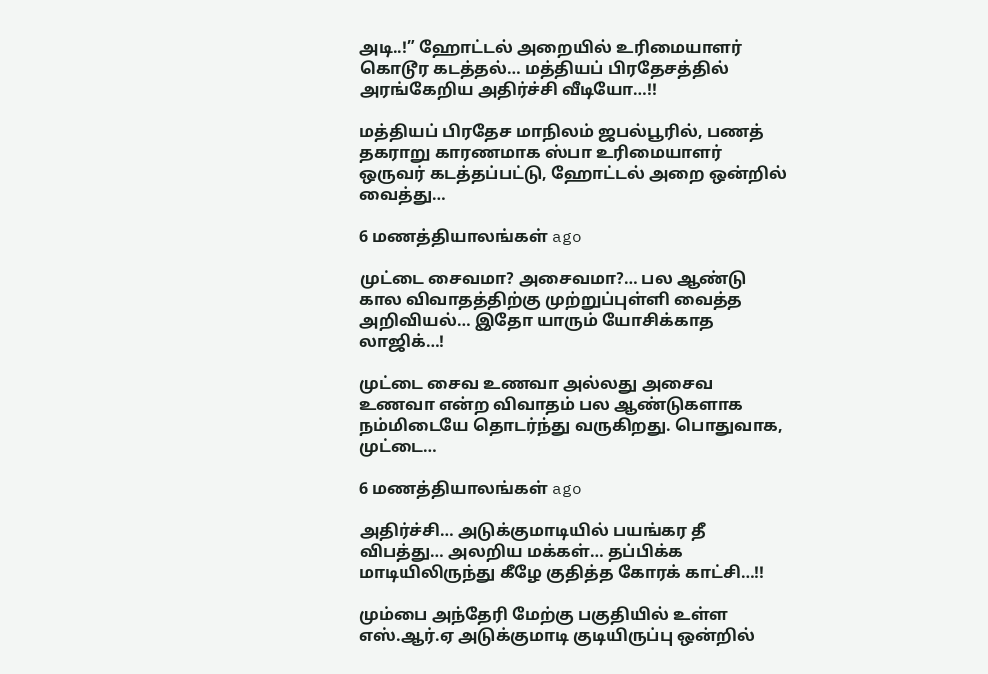அடி..!” ஹோட்டல் அறையில் உரிமையாளர் கொடூர கடத்தல்… மத்தியப் பிரதேசத்தில் அரங்கேறிய அதிர்ச்சி வீடியோ…!!

மத்தியப் பிரதேச மாநிலம் ஜபல்பூரில், பணத் தகராறு காரணமாக ஸ்பா உரிமையாளர் ஒருவர் கடத்தப்பட்டு, ஹோட்டல் அறை ஒன்றில் வைத்து…

6 மணத்தியாலங்கள் ago

முட்டை சைவமா? அசைவமா?… பல ஆண்டு கால விவாதத்திற்கு முற்றுப்புள்ளி வைத்த அறிவியல்… இதோ யாரும் யோசிக்காத லாஜிக்…!

முட்டை சைவ உணவா அல்லது அசைவ உணவா என்ற விவாதம் பல ஆண்டுகளாக நம்மிடையே தொடர்ந்து வருகிறது. பொதுவாக, முட்டை…

6 மணத்தியாலங்கள் ago

அதிர்ச்சி… அடுக்குமாடியில் பயங்கர தீ விபத்து… அலறிய மக்கள்… தப்பிக்க மாடியிலிருந்து கீழே குதித்த கோரக் காட்சி…!!

மும்பை அந்தேரி மேற்கு பகுதியில் உள்ள எஸ்.ஆர்.ஏ அடுக்குமாடி குடியிருப்பு ஒன்றில்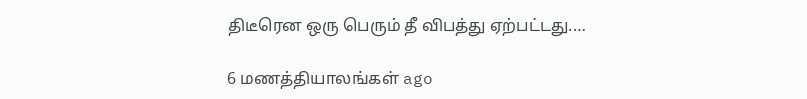திடீரென ஒரு பெரும் தீ விபத்து ஏற்பட்டது.…

6 மணத்தியாலங்கள் ago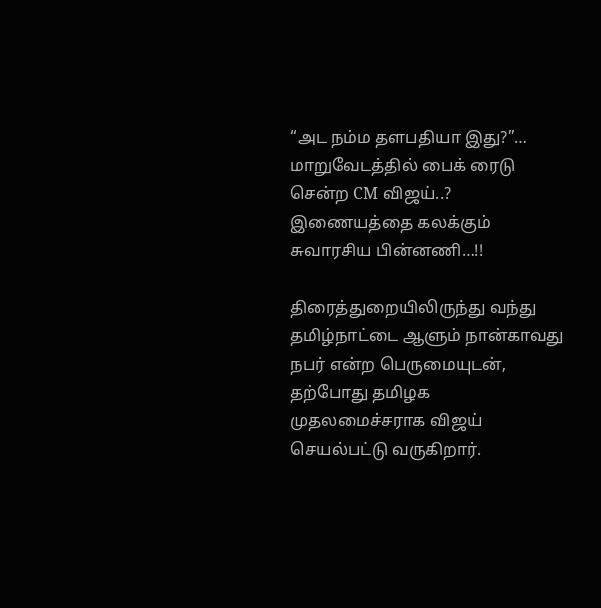“அட நம்ம தளபதியா இது?”… மாறுவேடத்தில் பைக் ரைடு சென்ற CM விஜய்..? இணையத்தை கலக்கும் சுவாரசிய பின்னணி…!!

திரைத்துறையிலிருந்து வந்து தமிழ்நாட்டை ஆளும் நான்காவது நபர் என்ற பெருமையுடன், தற்போது தமிழக முதலமைச்சராக விஜய் செயல்பட்டு வருகிறார்.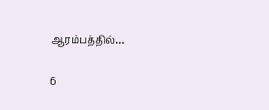ஆரம்பத்தில்…

6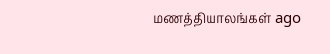மணத்தியாலங்கள் ago